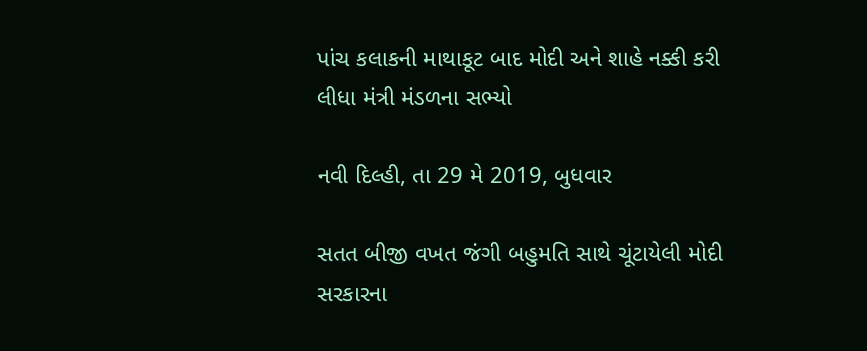પાંચ કલાકની માથાકૂટ બાદ મોદી અને શાહે નક્કી કરી લીધા મંત્રી મંડળના સભ્યો

નવી દિલ્હી, તા 29 મે 2019, બુધવાર

સતત બીજી વખત જંગી બહુમતિ સાથે ચૂંટાયેલી મોદી સરકારના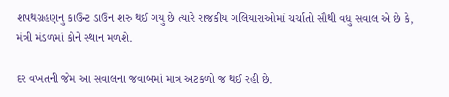શપથગ્રહણનુ કાઉન્ટ ડાઉન શરુ થઈ ગયુ છે ત્યારે રાજકીય ગલિયારાઓમાં ચર્ચાતો સૌથી વધુ સવાલ એ છે કે, મંત્રી મંડળમાં કોને સ્થાન મળશે.

દર વખતની જેમ આ સવાલના જવાબમાં માત્ર અટકળો જ થઈ રહી છે.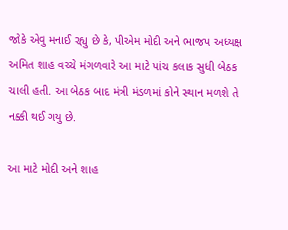જોકે એવુ મનાઈ રહ્યુ છે કે, પીએમ મોદી અને ભાજપ અધ્યક્ષ અમિત શાહ વચ્ચે મંગળવારે આ માટે પાંચ કલાક સુધી બેઠક ચાલી હતી. આ બેઠક બાદ મંત્રી મંડળમાં કોને સ્થાન મળશે તે નક્કી થઈ ગયુ છે.

આ માટે મોદી અને શાહ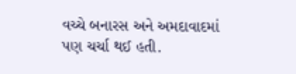વચ્ચે બનારસ અને અમદાવાદમાં પણ ચર્ચા થઈ હતી.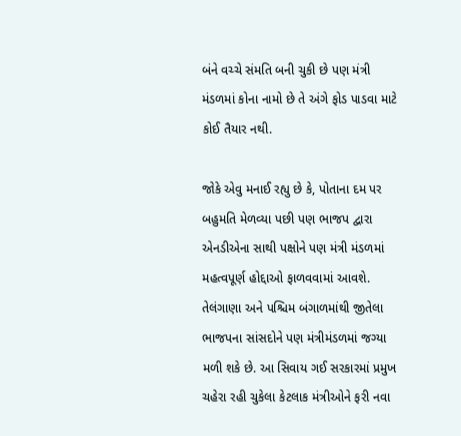બંને વચ્ચે સંમતિ બની ચુકી છે પણ મંત્રી મંડળમાં કોના નામો છે તે અંગે ફોડ પાડવા માટે કોઈ તૈયાર નથી.

જોકે એવુ મનાઈ રહ્યુ છે કે, પોતાના દમ પર બહુમતિ મેળવ્યા પછી પણ ભાજપ દ્વારા એનડીએના સાથી પક્ષોને પણ મંત્રી મંડળમાં મહત્વપૂર્ણ હોદ્દાઓ ફાળવવામાં આવશે. તેલંગાણા અને પશ્ચિમ બંગાળમાંથી જીતેલા ભાજપના સાંસદોને પણ મંત્રીમંડળમાં જગ્યા મળી શકે છે. આ સિવાય ગઈ સરકારમાં પ્રમુખ ચહેરા રહી ચુકેલા કેટલાક મંત્રીઓને ફરી નવા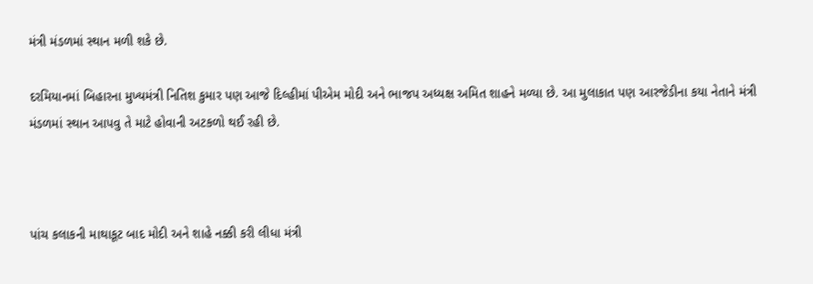મંત્રી મંડળમાં સ્થાન મળી શકે છે.

દરમિયાનમાં બિહારના મુખ્યમંત્રી નિતિશ કુમાર પણ આજે દિલ્હીમાં પીએમ મોદી અને ભાજપ અધ્યક્ષ અમિત શાહને મળ્યા છે. આ મુલાકાત પણ આરજેડીના કયા નેતાને મંત્રી મંડળમાં સ્થાન આપવુ તે માટે હોવાની અટકળો થઈ રહી છે.



પાંચ કલાકની માથાકૂટ બાદ મોદી અને શાહે નક્કી કરી લીધા મંત્રી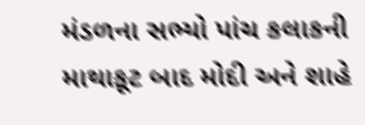મંડળના સભ્યો પાંચ કલાકની માથાકૂટ બાદ મોદી અને શાહે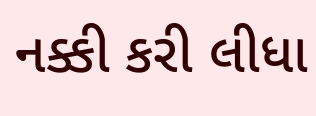નક્કી કરી લીધા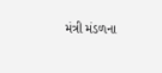મંત્રી મંડળના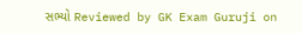સભ્યો Reviewed by GK Exam Guruji on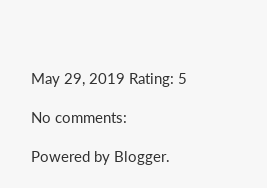May 29, 2019 Rating: 5

No comments:

Powered by Blogger.